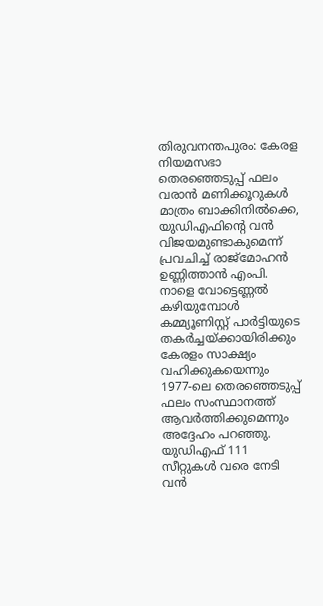തിരുവനന്തപുരം: കേരള നിയമസഭാ തെരഞ്ഞെടുപ്പ് ഫലം വരാൻ മണിക്കൂറുകൾ മാത്രം ബാക്കിനിൽക്കെ, യുഡിഎഫിന്റെ വൻ വിജയമുണ്ടാകുമെന്ന് പ്രവചിച്ച് രാജ്മോഹൻ ഉണ്ണിത്താൻ എംപി. നാളെ വോട്ടെണ്ണൽ കഴിയുമ്പോൾ കമ്മ്യൂണിസ്റ്റ് പാർട്ടിയുടെ തകർച്ചയ്ക്കായിരിക്കും കേരളം സാക്ഷ്യം വഹിക്കുകയെന്നും 1977-ലെ തെരഞ്ഞെടുപ്പ് ഫലം സംസ്ഥാനത്ത് ആവർത്തിക്കുമെന്നും അദ്ദേഹം പറഞ്ഞു.
യുഡിഎഫ് 111 സീറ്റുകൾ വരെ നേടി വൻ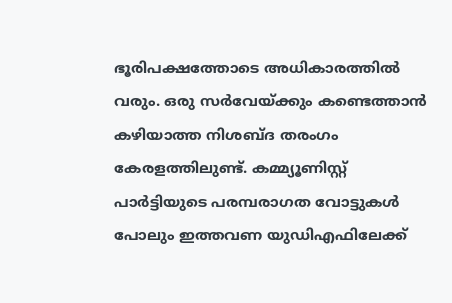ഭൂരിപക്ഷത്തോടെ അധികാരത്തിൽ വരും. ഒരു സർവേയ്ക്കും കണ്ടെത്താൻ കഴിയാത്ത നിശബ്ദ തരംഗം കേരളത്തിലുണ്ട്. കമ്മ്യൂണിസ്റ്റ് പാർട്ടിയുടെ പരമ്പരാഗത വോട്ടുകൾ പോലും ഇത്തവണ യുഡിഎഫിലേക്ക്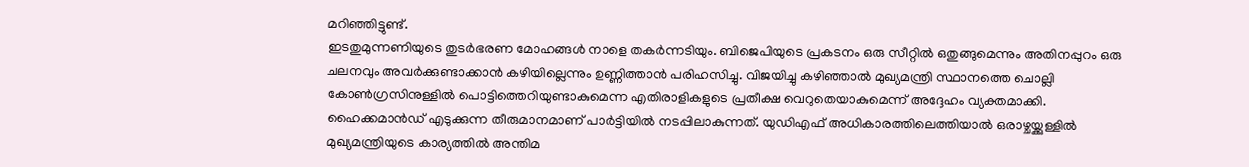മറിഞ്ഞിട്ടുണ്ട്.
ഇടതുമുന്നണിയുടെ തുടർഭരണ മോഹങ്ങൾ നാളെ തകർന്നടിയും. ബിജെപിയുടെ പ്രകടനം ഒരു സീറ്റിൽ ഒതുങ്ങുമെന്നും അതിനപ്പുറം ഒരു ചലനവും അവർക്കുണ്ടാക്കാൻ കഴിയില്ലെന്നും ഉണ്ണിത്താൻ പരിഹസിച്ചു. വിജയിച്ചു കഴിഞ്ഞാൽ മുഖ്യമന്ത്രി സ്ഥാനത്തെ ചൊല്ലി കോൺഗ്രസിനുള്ളിൽ പൊട്ടിത്തെറിയുണ്ടാകുമെന്ന എതിരാളികളുടെ പ്രതീക്ഷ വെറുതെയാകുമെന്ന് അദ്ദേഹം വ്യക്തമാക്കി.
ഹൈക്കമാൻഡ് എടുക്കുന്ന തീരുമാനമാണ് പാർട്ടിയിൽ നടപ്പിലാകുന്നത്. യുഡിഎഫ് അധികാരത്തിലെത്തിയാൽ ഒരാഴ്ചയ്ക്കുള്ളിൽ മുഖ്യമന്ത്രിയുടെ കാര്യത്തിൽ അന്തിമ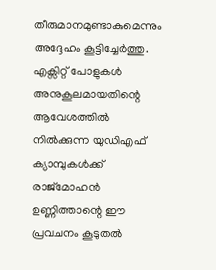തീരുമാനമുണ്ടാകുമെന്നും അദ്ദേഹം കൂട്ടിച്ചേർത്തു. എക്സിറ്റ് പോളുകൾ അനുകൂലമായതിന്റെ ആവേശത്തിൽ നിൽക്കുന്ന യുഡിഎഫ് ക്യാമ്പുകൾക്ക് രാജ്മോഹൻ ഉണ്ണിത്താന്റെ ഈ പ്രവചനം കൂടുതൽ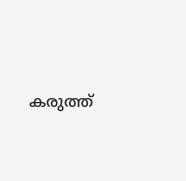കരുത്ത്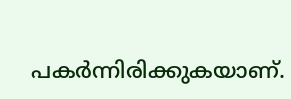പകർന്നിരിക്കുകയാണ്.